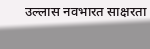उल्लास नवभारत साक्षरता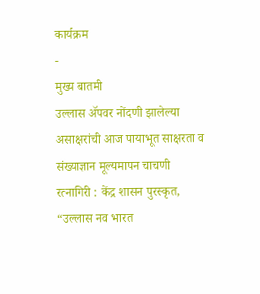कार्यक्रम
-
मुख्य बातमी
उल्लास ॲपवर नोंदणी झालेल्या असाक्षरांची आज पायाभूत साक्षरता व संख्याज्ञान मूल्यमापन चाचणी
रत्नागिरी : केंद्र शासन पुरस्कृत, “उल्लास नव भारत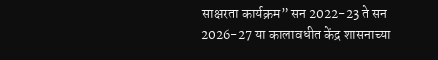साक्षरता कार्यक्रम” सन 2022-23 ते सन 2026-27 या कालावधीत केंद्र शासनाच्या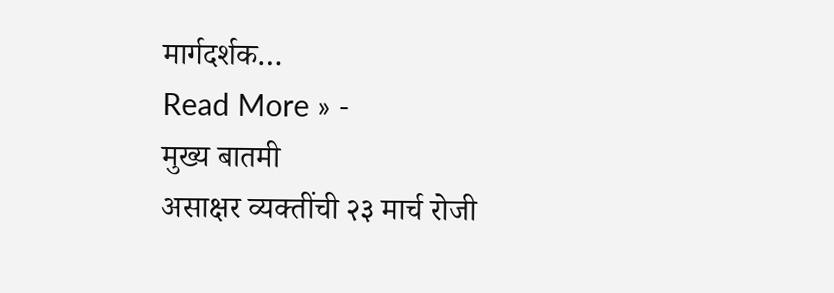मार्गदर्शक…
Read More » -
मुख्य बातमी
असाक्षर व्यक्तींची २३ मार्च रोजी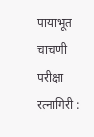पायाभूत चाचणी परीक्षा
रत्नागिरी :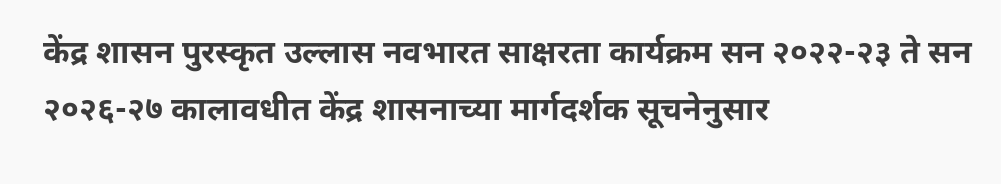केंद्र शासन पुरस्कृत उल्लास नवभारत साक्षरता कार्यक्रम सन २०२२-२३ ते सन २०२६-२७ कालावधीत केंद्र शासनाच्या मार्गदर्शक सूचनेनुसार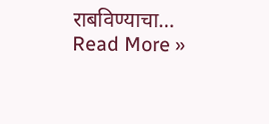राबविण्याचा…
Read More »